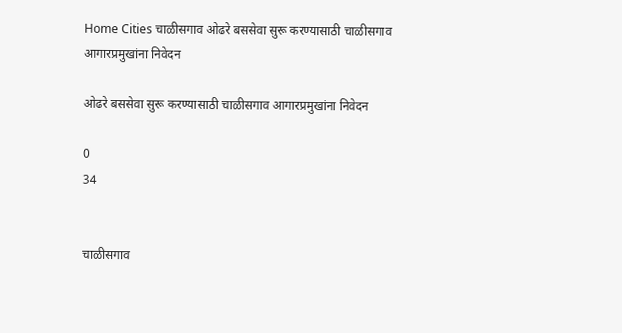Home Cities चाळीसगाव ओढरे बससेवा सुरू करण्यासाठी चाळीसगाव आगारप्रमुखांना निवेदन

ओढरे बससेवा सुरू करण्यासाठी चाळीसगाव आगारप्रमुखांना निवेदन

0
34


चाळीसगाव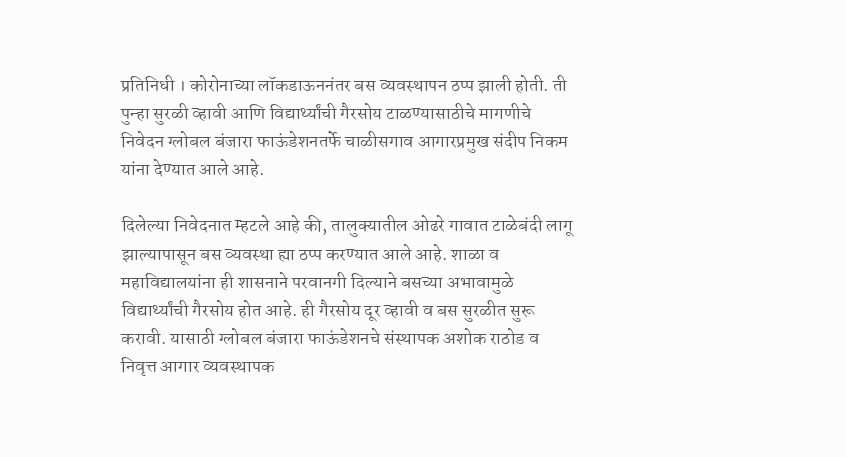प्रतिनिधी । कोरोनाच्या लॉकडाऊननंतर बस व्यवस्थापन ठप्प झाली होती. ती पुन्हा सुरळी व्हावी आणि विद्यार्थ्यांची गैरसोय टाळण्यासाठीचे मागणीचे निवेदन ग्लोबल बंजारा फाऊंडेशनतर्फे चाळीसगाव आगारप्रमुख संदीप निकम यांना देण्यात आले आहे.

दिलेल्या निवेदनात म्हटले आहे की, तालुक्यातील ओढरे गावात टाळेबंदी लागू झाल्यापासून बस व्यवस्था ह्या ठप्प करण्यात आले आहे. शाळा व महाविद्यालयांना ही शासनाने परवानगी दिल्याने बसच्या अभावामुळे विद्यार्थ्यांची गैरसोय होत आहे. ही गैरसोय दूर व्हावी व बस सुरळीत सुरू करावी. यासाठी ग्लोबल बंजारा फाऊंडेशनचे संस्थापक अशोक राठोड व निवृत्त आगार व्यवस्थापक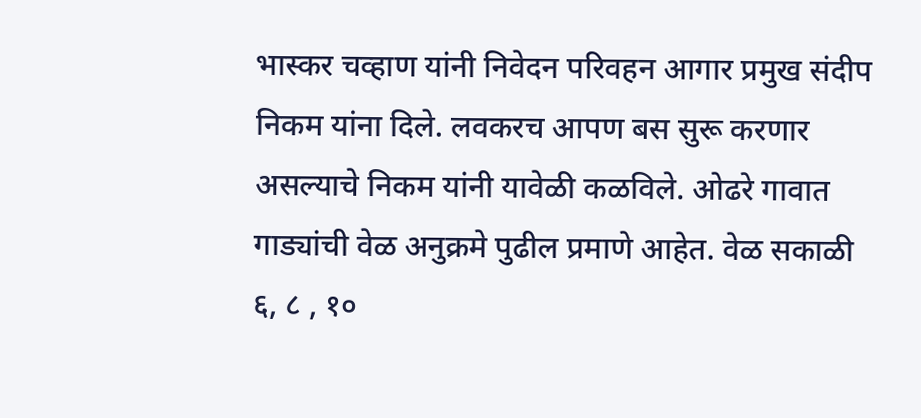भास्कर चव्हाण यांनी निवेदन परिवहन आगार प्रमुख संदीप निकम यांना दिले. लवकरच आपण बस सुरू करणार असल्याचे निकम यांनी यावेळी कळविले. ओढरे गावात गाड्यांची वेळ अनुक्रमे पुढील प्रमाणे आहेत. वेळ सकाळी ६, ८ , १०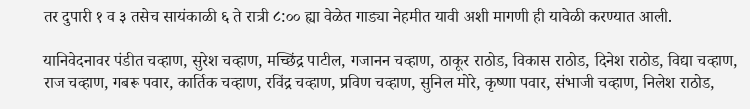तर दुपारी १ व ३ तसेच सायंकाळी ६ ते रात्री ८:०० ह्या वेळेत गाड्या नेहमीत यावी अशी मागणी ही यावेळी करण्यात आली.

यानिवेदनावर पंडीत चव्हाण, सुरेश चव्हाण, मच्छिंद्र पाटील, गजानन चव्हाण, ठाकूर राठोड, विकास राठोड, दिनेश राठोड, विद्या चव्हाण, राज चव्हाण, गबरू पवार, कार्तिक चव्हाण, रविंद्र चव्हाण, प्रविण चव्हाण, सुनिल मोरे, कृष्णा पवार, संभाजी चव्हाण, निलेश राठोड,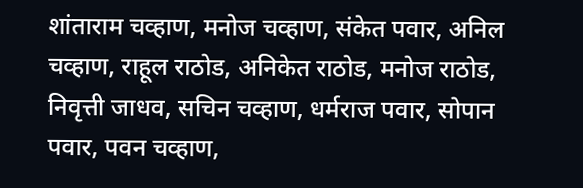शांताराम चव्हाण, मनोज चव्हाण, संकेत पवार, अनिल चव्हाण, राहूल राठोड, अनिकेत राठोड, मनोज राठोड, निवृत्ती जाधव, सचिन चव्हाण, धर्मराज पवार, सोपान पवार, पवन चव्हाण,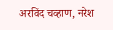अरविंद चव्हाण, नरेश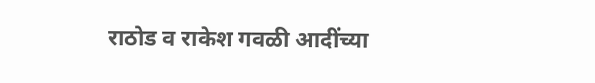राठोड व राकेश गवळी आदींच्या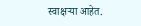स्वाक्षऱ्या आहेत.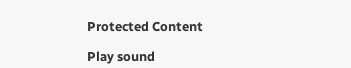Protected Content

Play sound